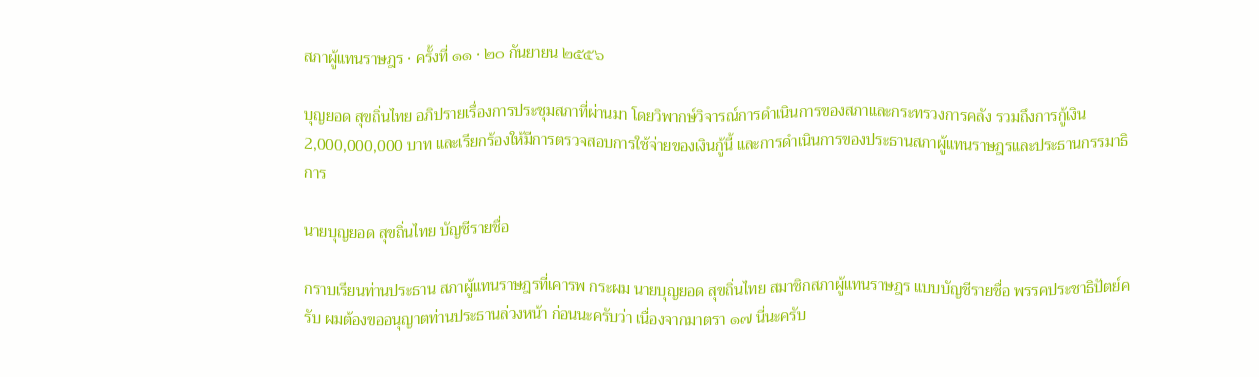สภาผู้แทนราษฎร · ครั้งที่ ๑๑ · ๒๐ กันยายน ๒๕๕๖

บุญยอด สุขถิ่นไทย อภิปรายเรื่องการประชุมสภาที่ผ่านมา โดยวิพากษ์วิจารณ์การดำเนินการของสภาและกระทรวงการคลัง รวมถึงการกู้เงิน 2,000,000,000 บาท และเรียกร้องให้มีการตรวจสอบการใช้จ่ายของเงินกู้นี้ และการดำเนินการของประธานสภาผู้แทนราษฎรและประธานกรรมาธิการ

นายบุญยอด สุขถิ่นไทย บัญชีรายชื่อ

กราบเรียนท่านประธาน สภาผู้แทนราษฎรที่เคารพ กระผม นายบุญยอด สุขถิ่นไทย สมาชิกสภาผู้แทนราษฎร แบบบัญชีรายชื่อ พรรคประชาธิปัตย์ครับ ผมต้องขออนุญาตท่านประธานล่วงหน้า ก่อนนะครับว่า เนื่องจากมาตรา ๑๗ นี่นะครับ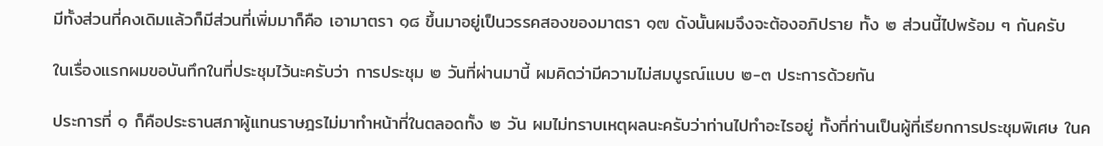มีทั้งส่วนที่คงเดิมแล้วก็มีส่วนที่เพิ่มมาก็คือ เอามาตรา ๑๘ ขึ้นมาอยู่เป็นวรรคสองของมาตรา ๑๗ ดังนั้นผมจึงจะต้องอภิปราย ทั้ง ๒ ส่วนนี้ไปพร้อม ๆ กันครับ

ในเรื่องแรกผมขอบันทึกในที่ประชุมไว้นะครับว่า การประชุม ๒ วันที่ผ่านมานี้ ผมคิดว่ามีความไม่สมบูรณ์แบบ ๒-๓ ประการด้วยกัน

ประการที่ ๑ ก็คือประธานสภาผู้แทนราษฎรไม่มาทําหน้าที่ในตลอดทั้ง ๒ วัน ผมไม่ทราบเหตุผลนะครับว่าท่านไปทําอะไรอยู่ ทั้งที่ท่านเป็นผู้ที่เรียกการประชุมพิเศษ ในค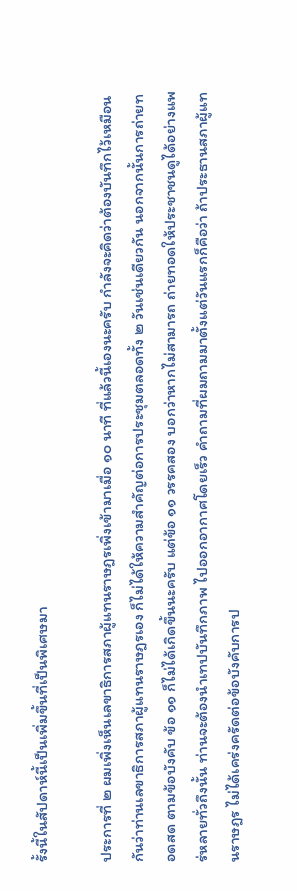รั้งนี้ในสัปดาห์นี้เป็นเพิ่มขึ้นที่เป็นพิเศษมา

ประการที่ ๒ ผมเพิ่งเห็นเลขาธิการสภาผู้แทนราษฎรเพิ่งเข้ามาเมื่อ ๑๐ นาที ที่แล้วนี้เองนะครับ กําลังจะคิดว่าต้องบันทึกไว้เหมือนกันว่าท่านเลขาธิการสภาผู้แทนราษฎรเอง ก็ไม่ได้ให้ความสําคัญต่อการประชุมตลอดทั้ง ๒ วันเช่นเดียวกัน นอกจากนั้นการถ่ายทอดสด ตามข้อบังคับ ข้อ ๑๑ ก็ไม่ได้เกิดขึ้นนะครับ แต่ข้อ ๑๑ วรรคสอง บอกว่าหากไม่สามารถ ถ่ายทอดให้ประชาชนดูได้อย่างแพร่หลายทั่วถึงนั้น ท่านจะต้องนําเทปบันทึกภาพ ไปออกอากาศโดยเร็ว คําถามที่ผมถามมาตั้งแต่วันแรกก็คือว่า ถ้าประธานสภาผู้แทนราษฎร ไม่ได้เคร่งครัดต่อข้อบังคับการป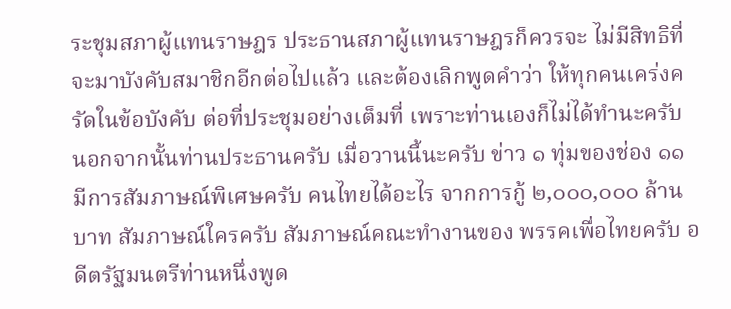ระชุมสภาผู้แทนราษฎร ประธานสภาผู้แทนราษฎรก็ควรจะ ไม่มีสิทธิที่จะมาบังคับสมาชิกอีกต่อไปแล้ว และต้องเลิกพูดคําว่า ให้ทุกคนเคร่งครัดในข้อบังคับ ต่อที่ประชุมอย่างเต็มที่ เพราะท่านเองก็ไม่ได้ทํานะครับ นอกจากนั้นท่านประธานครับ เมื่อวานนี้นะครับ ข่าว ๑ ทุ่มของช่อง ๑๑ มีการสัมภาษณ์พิเศษครับ คนไทยได้อะไร จากการกู้ ๒,๐๐๐,๐๐๐ ล้านบาท สัมภาษณ์ใครครับ สัมภาษณ์คณะทํางานของ พรรคเพื่อไทยครับ อดีตรัฐมนตรีท่านหนึ่งพูด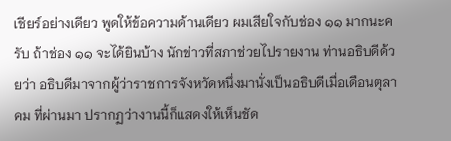เชียร์อย่างเดียว พูดให้ข้อความด้านเดียว ผมเสียใจกับช่อง ๑๑ มากนะครับ ถ้าช่อง ๑๑ จะได้ยินบ้าง นักข่าวที่สภาช่วยไปรายงาน ท่านอธิบดีด้วยว่า อธิบดีมาจากผู้ว่าราชการจังหวัดหนึ่งมานั่งเป็นอธิบดีเมื่อเดือนตุลาคม ที่ผ่านมา ปรากฏว่างานนี้ก็แสดงให้เห็นชัด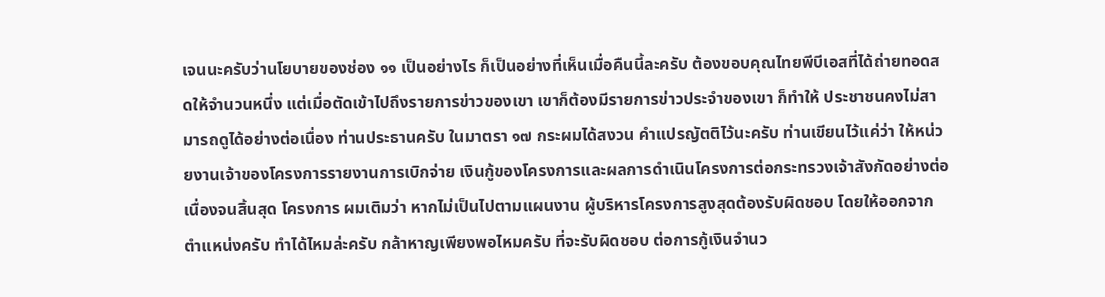เจนนะครับว่านโยบายของช่อง ๑๑ เป็นอย่างไร ก็เป็นอย่างที่เห็นเมื่อคืนนี้ละครับ ต้องขอบคุณไทยพีบีเอสที่ได้ถ่ายทอดสดให้จํานวนหนึ่ง แต่เมื่อตัดเข้าไปถึงรายการข่าวของเขา เขาก็ต้องมีรายการข่าวประจําของเขา ก็ทําให้ ประชาชนคงไม่สามารถดูได้อย่างต่อเนื่อง ท่านประธานครับ ในมาตรา ๑๗ กระผมได้สงวน คําแปรญัตติไว้นะครับ ท่านเขียนไว้แค่ว่า ให้หน่วยงานเจ้าของโครงการรายงานการเบิกจ่าย เงินกู้ของโครงการและผลการดําเนินโครงการต่อกระทรวงเจ้าสังกัดอย่างต่อเนื่องจนสิ้นสุด โครงการ ผมเติมว่า หากไม่เป็นไปตามแผนงาน ผู้บริหารโครงการสูงสุดต้องรับผิดชอบ โดยให้ออกจากตําแหน่งครับ ทําได้ไหมล่ะครับ กล้าหาญเพียงพอไหมครับ ที่จะรับผิดชอบ ต่อการกู้เงินจํานว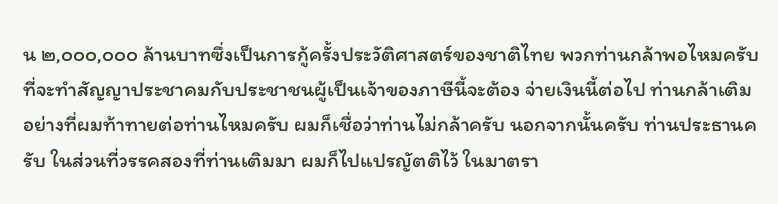น ๒,๐๐๐,๐๐๐ ล้านบาทซึ่งเป็นการกู้ครั้งประวัติศาสตร์ของชาติไทย พวกท่านกล้าพอไหมครับที่จะทําสัญญาประชาคมกับประชาชนผู้เป็นเจ้าของภาษีนี้จะต้อง จ่ายเงินนี้ต่อไป ท่านกล้าเติมอย่างที่ผมท้าทายต่อท่านไหมครับ ผมก็เชื่อว่าท่านไม่กล้าครับ นอกจากนั้นครับ ท่านประธานครับ ในส่วนที่วรรคสองที่ท่านเติมมา ผมก็ไปแปรญัตติไว้ ในมาตรา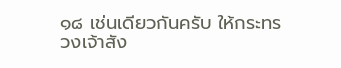๑๘ เช่นเดียวกันครับ ให้กระทรวงเจ้าสัง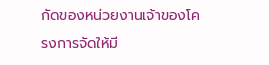กัดของหน่วยงานเจ้าของโครงการจัดให้มี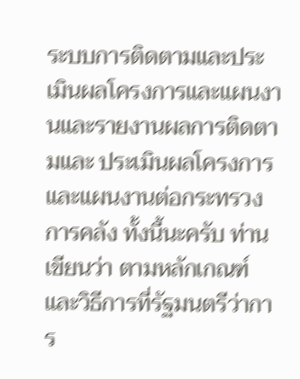ระบบการติดตามและประเมินผลโครงการและแผนงานและรายงานผลการติดตามและ ประเมินผลโครงการและแผนงานต่อกระทรวงการคลัง ทั้งนี้นะครับ ท่านเขียนว่า ตามหลักเกณฑ์และวิธีการที่รัฐมนตรีว่าการ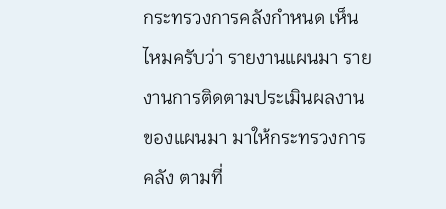กระทรวงการคลังกําหนด เห็นไหมครับว่า รายงานแผนมา รายงานการติดตามประเมินผลงานของแผนมา มาให้กระทรวงการคลัง ตามที่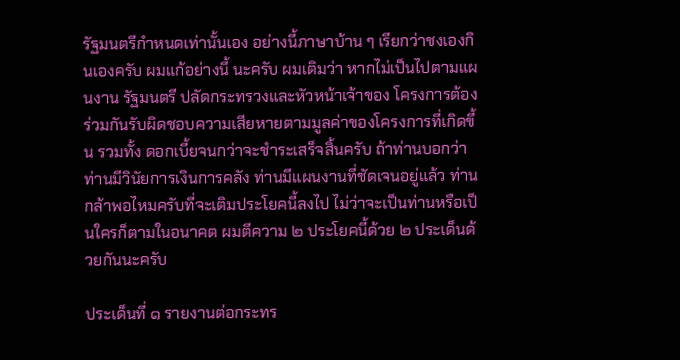รัฐมนตรีกําหนดเท่านั้นเอง อย่างนี้ภาษาบ้าน ๆ เรียกว่าชงเองกินเองครับ ผมแก้อย่างนี้ นะครับ ผมเติมว่า หากไม่เป็นไปตามแผนงาน รัฐมนตรี ปลัดกระทรวงและหัวหน้าเจ้าของ โครงการต้องร่วมกันรับผิดชอบความเสียหายตามมูลค่าของโครงการที่เกิดขึ้น รวมทั้ง ดอกเบี้ยจนกว่าจะชําระเสร็จสิ้นครับ ถ้าท่านบอกว่าท่านมีวินัยการเงินการคลัง ท่านมีแผนงานที่ชัดเจนอยู่แล้ว ท่านกล้าพอไหมครับที่จะเติมประโยคนี้ลงไป ไม่ว่าจะเป็นท่านหรือเป็นใครก็ตามในอนาคต ผมตีความ ๒ ประโยคนี้ด้วย ๒ ประเด็นด้วยกันนะครับ

ประเด็นที่ ๑ รายงานต่อกระทร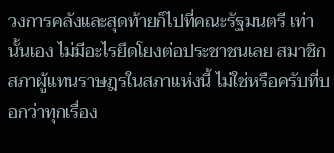วงการคลังและสุดท้ายก็ไปที่คณะรัฐมนตรี เท่านั้นเอง ไม่มีอะไรยึดโยงต่อประชาชนเลย สมาชิกสภาผู้แทนราษฎรในสภาแห่งนี้ ไม่ใช่หรือครับที่บอกว่าทุกเรื่อง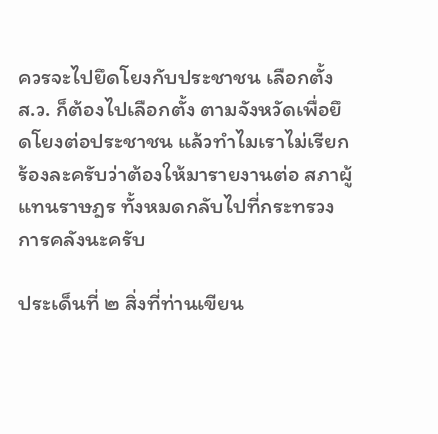ควรจะไปยึดโยงกับประชาชน เลือกตั้ง ส.ว. ก็ต้องไปเลือกตั้ง ตามจังหวัดเพื่อยึดโยงต่อประชาชน แล้วทําไมเราไม่เรียกร้องละครับว่าต้องให้มารายงานต่อ สภาผู้แทนราษฎร ทั้งหมดกลับไปที่กระทรวงการคลังนะครับ

ประเด็นที่ ๒ สิ่งที่ท่านเขียน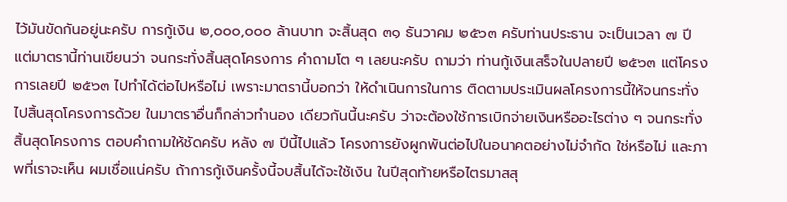ไว้มันขัดกันอยู่นะครับ การกู้เงิน ๒,๐๐๐,๐๐๐ ล้านบาท จะสิ้นสุด ๓๑ ธันวาคม ๒๕๖๓ ครับท่านประธาน จะเป็นเวลา ๗ ปี แต่มาตรานี้ท่านเขียนว่า จนกระทั่งสิ้นสุดโครงการ คําถามโต ๆ เลยนะครับ ถามว่า ท่านกู้เงินเสร็จในปลายปี ๒๕๖๓ แต่โครงการเลยปี ๒๕๖๓ ไปทําได้ต่อไปหรือไม่ เพราะมาตรานี้บอกว่า ให้ดําเนินการในการ ติดตามประเมินผลโครงการนี้ให้จนกระทั่งไปสิ้นสุดโครงการด้วย ในมาตราอื่นก็กล่าวทํานอง เดียวกันนี้นะครับ ว่าจะต้องใช้การเบิกจ่ายเงินหรืออะไรต่าง ๆ จนกระทั่งสิ้นสุดโครงการ ตอบคําถามให้ชัดครับ หลัง ๗ ปีนี้ไปแล้ว โครงการยังผูกพันต่อไปในอนาคตอย่างไม่จํากัด ใช่หรือไม่ และภาพที่เราจะเห็น ผมเชื่อแน่ครับ ถ้าการกู้เงินครั้งนี้จบสิ้นได้จะใช้เงิน ในปีสุดท้ายหรือไตรมาสสุ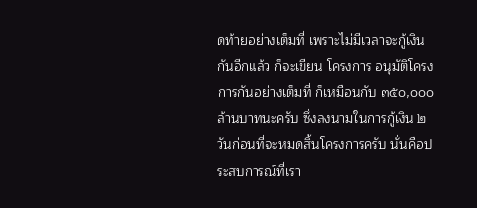ดท้ายอย่างเต็มที่ เพราะไม่มีเวลาจะกู้เงินกันอีกแล้ว ก็จะเขียน โครงการ อนุมัติโครงการกันอย่างเต็มที่ ก็เหมือนกับ ๓๕๐,๐๐๐ ล้านบาทนะครับ ซึ่งลงนามในการกู้เงิน ๒ วันก่อนที่จะหมดสิ้นโครงการครับ นั่นคือประสบการณ์ที่เรา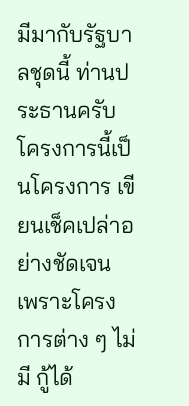มีมากับรัฐบาลชุดนี้ ท่านประธานครับ โครงการนี้เป็นโครงการ เขียนเช็คเปล่าอย่างชัดเจน เพราะโครงการต่าง ๆ ไม่มี กู้ได้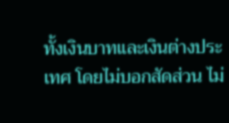ทั้งเงินบาทและเงินต่างประเทศ โดยไม่บอกสัดส่วน ไม่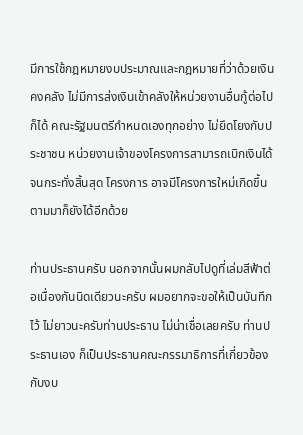มีการใช้กฎหมายงบประมาณและกฎหมายที่ว่าด้วยเงินคงคลัง ไม่มีการส่งเงินเข้าคลังให้หน่วยงานอื่นกู้ต่อไปก็ได้ คณะรัฐมนตรีกําหนดเองทุกอย่าง ไม่ยึดโยงกับประชาชน หน่วยงานเจ้าของโครงการสามารถเบิกเงินได้จนกระทั่งสิ้นสุด โครงการ อาจมีโครงการใหม่เกิดขึ้นตามมาก็ยังได้อีกด้วย

ท่านประธานครับ นอกจากนั้นผมกลับไปดูที่เล่มสีฟ้าต่อเนื่องกันนิดเดียวนะครับ ผมอยากจะขอให้เป็นบันทึกไว้ ไม่ยาวนะครับท่านประธาน ไม่น่าเชื่อเลยครับ ท่านประธานเอง ก็เป็นประธานคณะกรรมาธิการที่เกี่ยวข้องกับงบ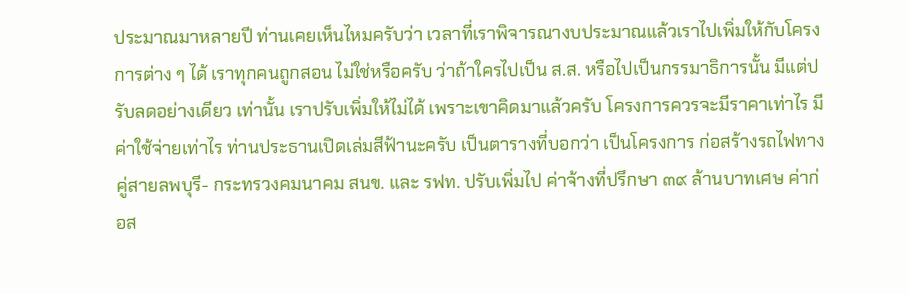ประมาณมาหลายปี ท่านเคยเห็นไหมครับว่า เวลาที่เราพิจารณางบประมาณแล้วเราไปเพิ่มให้กับโครงการต่าง ๆ ได้ เราทุกคนถูกสอน ไม่ใช่หรือครับ ว่าถ้าใครไปเป็น ส.ส. หรือไปเป็นกรรมาธิการนั้น มีแต่ปรับลดอย่างเดียว เท่านั้น เราปรับเพิ่มให้ไม่ได้ เพราะเขาคิดมาแล้วครับ โครงการควรจะมีราคาเท่าไร มีค่าใช้จ่ายเท่าไร ท่านประธานเปิดเล่มสีฟ้านะครับ เป็นตารางที่บอกว่า เป็นโครงการ ก่อสร้างรถไฟทางคู่สายลพบุรี- กระทรวงคมนาคม สนข. และ รฟท. ปรับเพิ่มไป ค่าจ้างที่ปรึกษา ๓๙ ล้านบาทเศษ ค่าก่อส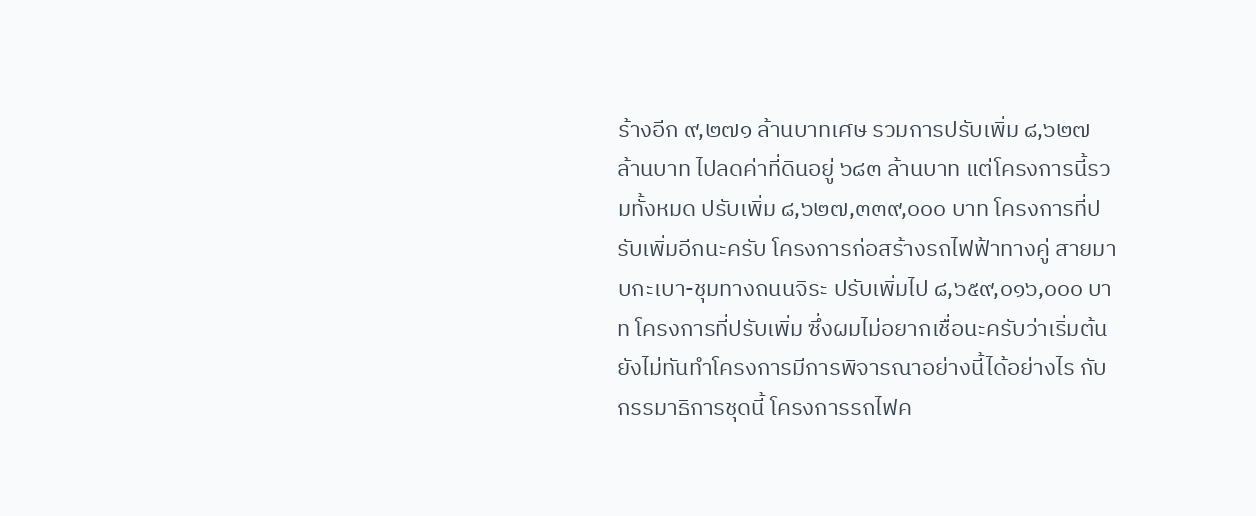ร้างอีก ๙,๒๗๑ ล้านบาทเศษ รวมการปรับเพิ่ม ๘,๖๒๗ ล้านบาท ไปลดค่าที่ดินอยู่ ๖๘๓ ล้านบาท แต่โครงการนี้รวมทั้งหมด ปรับเพิ่ม ๘,๖๒๗,๓๓๙,๐๐๐ บาท โครงการที่ปรับเพิ่มอีกนะครับ โครงการก่อสร้างรถไฟฟ้าทางคู่ สายมาบกะเบา-ชุมทางถนนจิระ ปรับเพิ่มไป ๘,๖๕๙,๐๑๖,๐๐๐ บาท โครงการที่ปรับเพิ่ม ซึ่งผมไม่อยากเชื่อนะครับว่าเริ่มต้นยังไม่ทันทําโครงการมีการพิจารณาอย่างนี้ได้อย่างไร กับกรรมาธิการชุดนี้ โครงการรถไฟค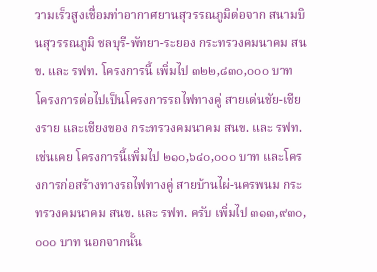วามเร็วสูงเชื่อมท่าอากาศยานสุวรรณภูมิต่อจาก สนามบินสุวรรณภูมิ ชลบุรี-พัทยา-ระยอง กระทรวงคมนาคม สนข. และ รฟท. โครงการนี้ เพิ่มไป ๓๒๒,๘๓๐,๐๐๐ บาท โครงการต่อไปเป็นโครงการรถไฟทางคู่ สายเด่นชัย-เชียงราย และเชียงของ กระทรวงคมนาคม สนข. และ รฟท. เช่นเคย โครงการนี้เพิ่มไป ๒๑๐,๖๔๐,๐๐๐ บาท และโครงการก่อสร้างทางรถไฟทางคู่ สายบ้านไผ่-นครพนม กระทรวงคมนาคม สนข. และ รฟท. ครับ เพิ่มไป ๓๑๓,๙๓๐,๐๐๐ บาท นอกจากนั้น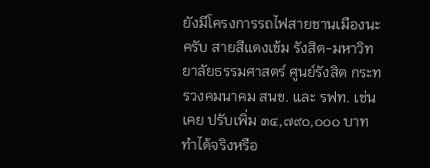ยังมีโครงการรถไฟสายชานเมืองนะครับ สายสีแดงเข้ม รังสิต-มหาวิทยาลัยธรรมศาสตร์ ศูนย์รังสิต กระทรวงคมนาคม สนข. และ รฟท. เช่นเคย ปรับเพิ่ม ๓๔,๗๙๐,๐๐๐ บาท ทําได้จริงหรือ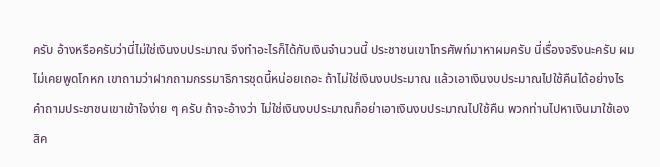ครับ อ้างหรือครับว่านี่ไม่ใช่เงินงบประมาณ จึงทําอะไรก็ได้กับเงินจํานวนนี้ ประชาชนเขาโทรศัพท์มาหาผมครับ นี่เรื่องจริงนะครับ ผมไม่เคยพูดโกหก เขาถามว่าฝากถามกรรมาธิการชุดนี้หน่อยเถอะ ถ้าไม่ใช่เงินงบประมาณ แล้วเอาเงินงบประมาณไปใช้คืนได้อย่างไร คําถามประชาชนเขาเข้าใจง่าย ๆ ครับ ถ้าจะอ้างว่า ไม่ใช่เงินงบประมาณก็อย่าเอาเงินงบประมาณไปใช้คืน พวกท่านไปหาเงินมาใช้เองสิค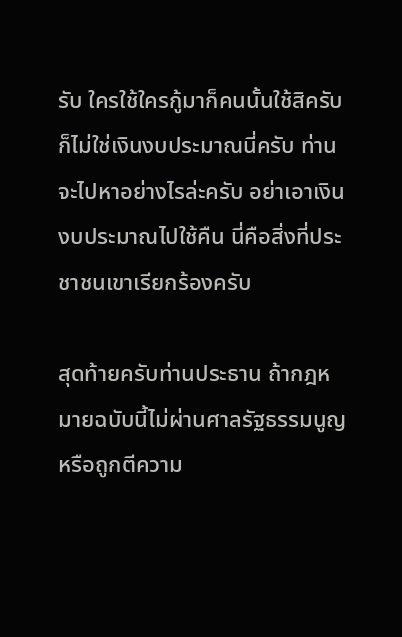รับ ใครใช้ใครกู้มาก็คนนั้นใช้สิครับ ก็ไม่ใช่เงินงบประมาณนี่ครับ ท่านจะไปหาอย่างไรล่ะครับ อย่าเอาเงินงบประมาณไปใช้คืน นี่คือสิ่งที่ประชาชนเขาเรียกร้องครับ

สุดท้ายครับท่านประธาน ถ้ากฎหมายฉบับนี้ไม่ผ่านศาลรัฐธรรมนูญ หรือถูกตีความ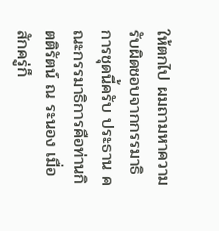ให้ตกไป ผมถามหาความรับผิดชอบจากกรรมาธิการชุดนี้ครับ ประธาน คณะกรรมาธิการคือท่านกิตติรัตน์ ณ ระนอง เมื่อสักครู่ก็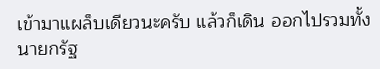เข้ามาแผล็บเดียวนะครับ แล้วก็เดิน ออกไปรวมทั้งนายกรัฐ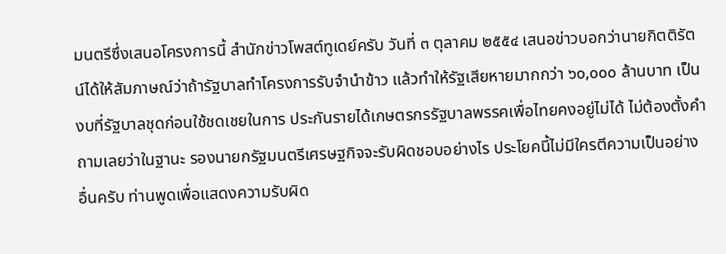มนตรีซึ่งเสนอโครงการนี้ สํานักข่าวโพสต์ทูเดย์ครับ วันที่ ๓ ตุลาคม ๒๕๕๔ เสนอข่าวบอกว่านายกิตติรัตน์ได้ให้สัมภาษณ์ว่าถ้ารัฐบาลทําโครงการรับจํานําข้าว แล้วทําให้รัฐเสียหายมากกว่า ๖๐,๐๐๐ ล้านบาท เป็นงบที่รัฐบาลชุดก่อนใช้ชดเชยในการ ประกันรายได้เกษตรกรรัฐบาลพรรคเพื่อไทยคงอยู่ไม่ได้ ไม่ต้องตั้งคําถามเลยว่าในฐานะ รองนายกรัฐมนตรีเศรษฐกิจจะรับผิดชอบอย่างไร ประโยคนี้ไม่มีใครตีความเป็นอย่างอื่นครับ ท่านพูดเพื่อแสดงความรับผิด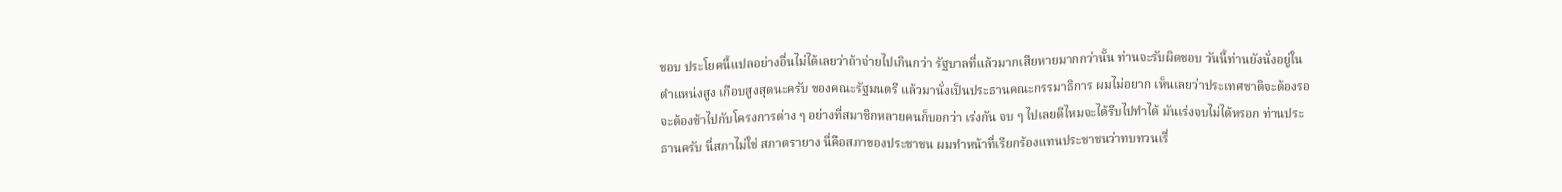ชอบ ประโยคนี้แปลอย่างอื่นไม่ได้เลยว่าถ้าจ่ายไปเกินกว่า รัฐบาลที่แล้วมากเสียหายมากกว่านั้น ท่านจะรับผิดชอบ วันนี้ท่านยังนั่งอยู่ในตําแหน่งสูง เกือบสูงสุดนะครับ ของคณะรัฐมนตรี แล้วมานั่งเป็นประธานคณะกรรมาธิการ ผมไม่อยาก เห็นเลยว่าประเทศชาติจะต้องรอจะต้องช้าไปกับโครงการต่าง ๆ อย่างที่สมาชิกหลายคนก็บอกว่า เร่งกัน จบ ๆ ไปเลยดีไหมจะได้รีบไปทําได้ มันเร่งจบไม่ได้หรอก ท่านประธานครับ นี่สภาไม่ใช่ สภาตรายาง นี่คือสภาของประชาชน ผมทําหน้าที่เรียกร้องแทนประชาชนว่าทบทวนเรื่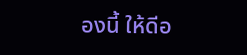องนี้ ให้ดีอ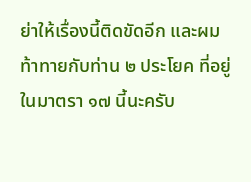ย่าให้เรื่องนี้ติดขัดอีก และผมท้าทายกับท่าน ๒ ประโยค ที่อยู่ในมาตรา ๑๗ นี้นะครับ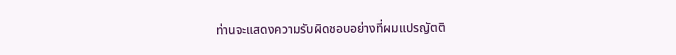ท่านจะแสดงความรับผิดชอบอย่างที่ผมแปรญัตติ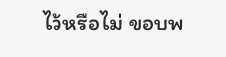ไว้หรือไม่ ขอบพ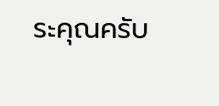ระคุณครับ